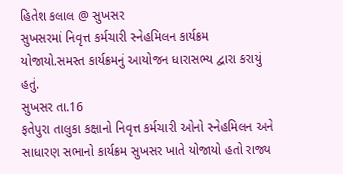હિતેશ કલાલ @ સુખસર
સુખસરમાં નિવૃત્ત કર્મચારી સ્નેહમિલન કાર્યક્રમ યોજાયો.સમસ્ત કાર્યક્રમનું આયોજન ધારાસભ્ય દ્વારા કરાયું હતું.
સુખસર તા.16
ફતેપુરા તાલુકા કક્ષાનો નિવૃત્ત કર્મચારી ઓનો સ્નેહમિલન અને સાધારણ સભાનો કાર્યક્રમ સુખસર ખાતે યોજાયો હતો રાજ્ય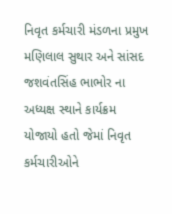નિવૃત કર્મચારી મંડળના પ્રમુખ મણિલાલ સુથાર અને સાંસદ જશવંતસિંહ ભાભોર ના અધ્યક્ષ સ્થાને કાર્યક્રમ યોજાયો હતો જેમાં નિવૃત કર્મચારીઓને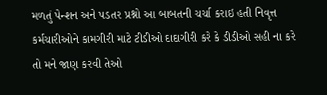મળતું પેન્શન અને પડતર પ્રશ્નો આ બાબતની ચર્ચા કરાઇ હતી નિવૃત્ત કર્મચારીઓને કામગીરી માટે ટીડીઓ દાદાગીરી કરે કે ડીડીઓ સહી ના કરે તો મને જાણ કરવી તેઓ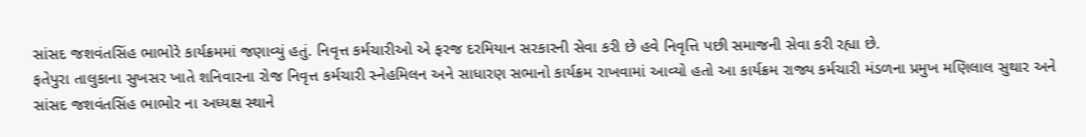સાંસદ જશવંતસિંહ ભાભોરે કાર્યક્રમમાં જણાવ્યું હતું. નિવૃત્ત કર્મચારીઓ એ ફરજ દરમિયાન સરકારની સેવા કરી છે હવે નિવૃત્તિ પછી સમાજની સેવા કરી રહ્યા છે.
ફતેપુરા તાલુકાના સુખસર ખાતે શનિવારના રોજ નિવૃત્ત કર્મચારી સ્નેહમિલન અને સાધારણ સભાનો કાર્યક્રમ રાખવામાં આવ્યો હતો આ કાર્યક્રમ રાજ્ય કર્મચારી મંડળના પ્રમુખ મણિલાલ સુથાર અને સાંસદ જશવંતસિંહ ભાભોર ના અધ્યક્ષ સ્થાને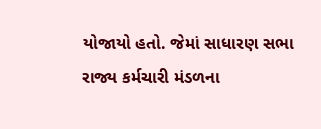યોજાયો હતો. જેમાં સાધારણ સભા રાજ્ય કર્મચારી મંડળના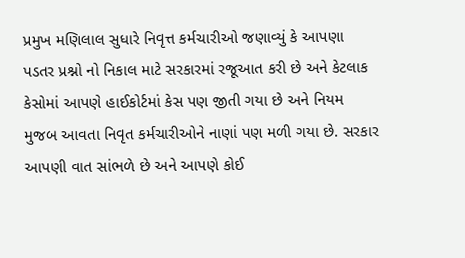પ્રમુખ મણિલાલ સુધારે નિવૃત્ત કર્મચારીઓ જણાવ્યું કે આપણા પડતર પ્રશ્નો નો નિકાલ માટે સરકારમાં રજૂઆત કરી છે અને કેટલાક કેસોમાં આપણે હાઈકોર્ટમાં કેસ પણ જીતી ગયા છે અને નિયમ મુજબ આવતા નિવૃત કર્મચારીઓને નાણાં પણ મળી ગયા છે. સરકાર આપણી વાત સાંભળે છે અને આપણે કોઈ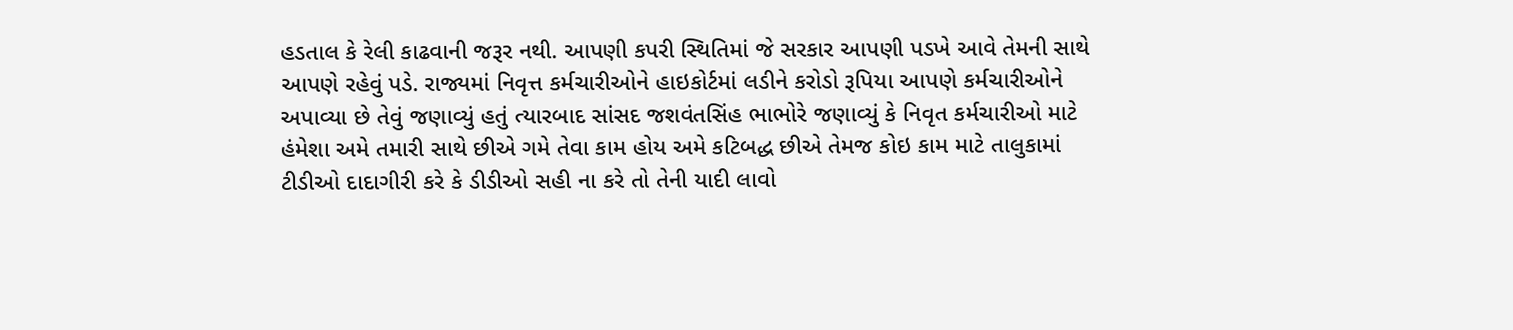હડતાલ કે રેલી કાઢવાની જરૂર નથી. આપણી કપરી સ્થિતિમાં જે સરકાર આપણી પડખે આવે તેમની સાથે આપણે રહેવું પડે. રાજ્યમાં નિવૃત્ત કર્મચારીઓને હાઇકોર્ટમાં લડીને કરોડો રૂપિયા આપણે કર્મચારીઓને અપાવ્યા છે તેવું જણાવ્યું હતું ત્યારબાદ સાંસદ જશવંતસિંહ ભાભોરે જણાવ્યું કે નિવૃત કર્મચારીઓ માટે હંમેશા અમે તમારી સાથે છીએ ગમે તેવા કામ હોય અમે કટિબદ્ધ છીએ તેમજ કોઇ કામ માટે તાલુકામાં ટીડીઓ દાદાગીરી કરે કે ડીડીઓ સહી ના કરે તો તેની યાદી લાવો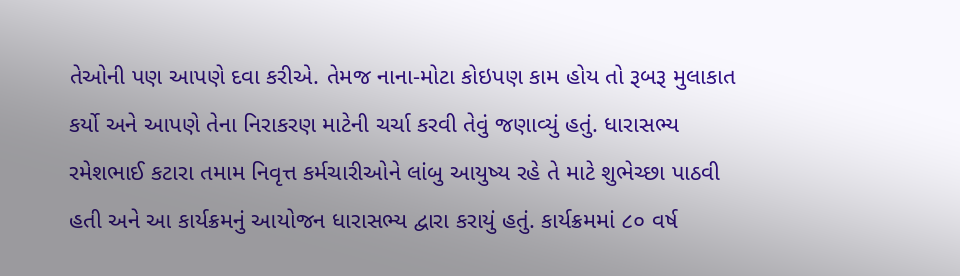તેઓની પણ આપણે દવા કરીએ. તેમજ નાના-મોટા કોઇપણ કામ હોય તો રૂબરૂ મુલાકાત કર્યો અને આપણે તેના નિરાકરણ માટેની ચર્ચા કરવી તેવું જણાવ્યું હતું. ધારાસભ્ય રમેશભાઈ કટારા તમામ નિવૃત્ત કર્મચારીઓને લાંબુ આયુષ્ય રહે તે માટે શુભેચ્છા પાઠવી હતી અને આ કાર્યક્રમનું આયોજન ધારાસભ્ય દ્વારા કરાયું હતું. કાર્યક્રમમાં ૮૦ વર્ષ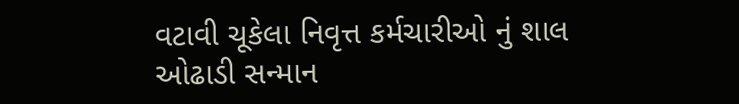વટાવી ચૂકેલા નિવૃત્ત કર્મચારીઓ નું શાલ ઓઢાડી સન્માન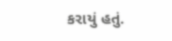કરાયું હતું.